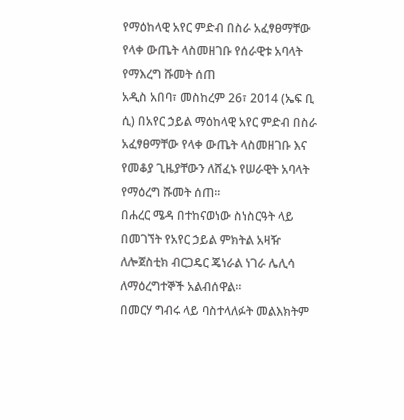የማዕከላዊ አየር ምድብ በስራ አፈፃፀማቸው የላቀ ውጤት ላስመዘገቡ የሰራዊቱ አባላት የማእረግ ሹመት ሰጠ
አዲስ አበባ፣ መስከረም 26፣ 2014 (ኤፍ ቢ ሲ) በአየር ኃይል ማዕከላዊ አየር ምድብ በስራ አፈፃፀማቸው የላቀ ውጤት ላስመዘገቡ እና የመቆያ ጊዜያቸውን ለሸፈኑ የሠራዊት አባላት የማዕረግ ሹመት ሰጠ፡፡
በሐረር ሜዳ በተከናወነው ስነስርዓት ላይ በመገኘት የአየር ኃይል ምክትል አዛዥ ለሎጀስቲክ ብርጋዴር ጄነራል ነገራ ሌሊሳ ለማዕረግተኞች አልብሰዋል፡፡
በመርሃ ግብሩ ላይ ባስተላለፉት መልእክትም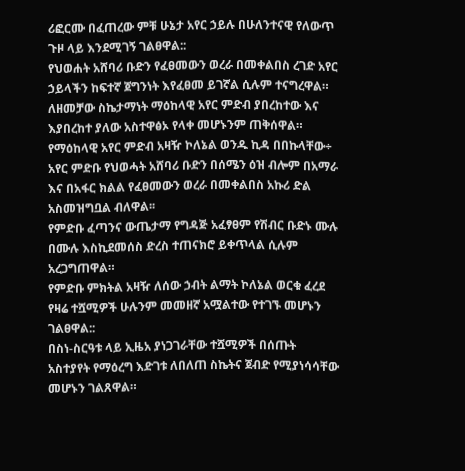ሪፎርሙ በፈጠረው ምቹ ሁኔታ አየር ኃይሉ በሁለንተናዊ የለውጥ ጉዞ ላይ እንደሚገኝ ገልፀዋል::
የህወሐት አሸባሪ ቡድን የፈፀመውን ወረራ በመቀልበስ ረገድ አየር ኃይላችን ከፍተኛ ጀግንነት እየፈፀመ ይገኛል ሲሉም ተናግረዋል።
ለዘመቻው ስኬታማነት ማዕከላዊ አየር ምድብ ያበረከተው እና እያበረከተ ያለው አስተዋፅኦ የላቀ መሆኑንም ጠቅሰዋል።
የማዕከላዊ አየር ምድብ አዛዥ ኮለኔል ወንዱ ኪዳ በበኩላቸው÷ አየር ምድቡ የህወሓት አሸባሪ ቡድን በሰሜን ዕዝ ብሎም በአማራ እና በአፋር ክልል የፈፀመውን ወረራ በመቀልበስ አኩሪ ድል አስመዝግቧል ብለዋል፡፡
የምድቡ ፈጣንና ውጤታማ የግዳጅ አፈፃፀም የሽብር ቡድኑ ሙሉ በሙሉ እስኪደመሰስ ድረስ ተጠናክሮ ይቀጥላል ሲሉም አረጋግጠዋል።
የምድቡ ምክትል አዛዥ ለሰው ኃብት ልማት ኮለኔል ወርቁ ፈረደ የዛሬ ተሿሚዎች ሁሉንም መመዘኛ አሟልተው የተገኙ መሆኑን ገልፀዋል::
በስነ-ስርዓቱ ላይ ኢዜአ ያነጋገራቸው ተሿሚዎች በሰጡት አስተያየት የማዕረግ እድገቱ ለበለጠ ስኬትና ጀብድ የሚያነሳሳቸው መሆኑን ገልጸዋል።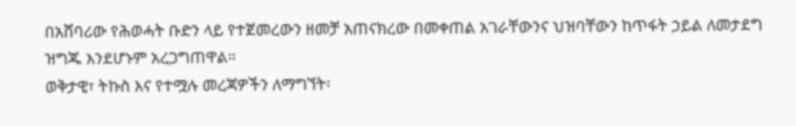በአሸባሪው የሕወሓት ቡድን ላይ የተጀመረውን ዘመቻ አጠናክረው በመቀጠል አገራቸውንና ህዝባቸውን ከጥፋት ኃይል ለመታደግ ዝግጁ እንደሆኑም አረጋግጠዋል።
ወቅታዊ፣ ትኩስ እና የተሟሉ መረጃዎችን ለማግኘት፡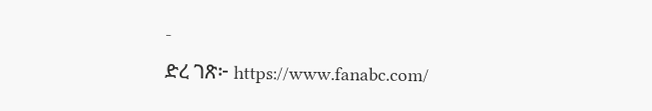-
ድረ ገጽ፦ https://www.fanabc.com/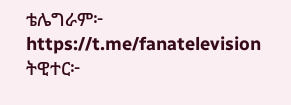ቴሌግራም፦ https://t.me/fanatelevision
ትዊተር፦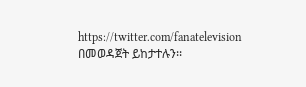https://twitter.com/fanatelevision በመወዳጀት ይከታተሉን፡፡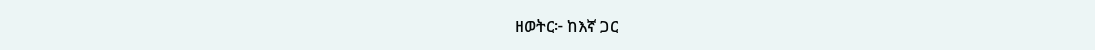ዘወትር፦ ከእኛ ጋር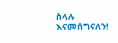ስላሉ እናመሰግናለን!